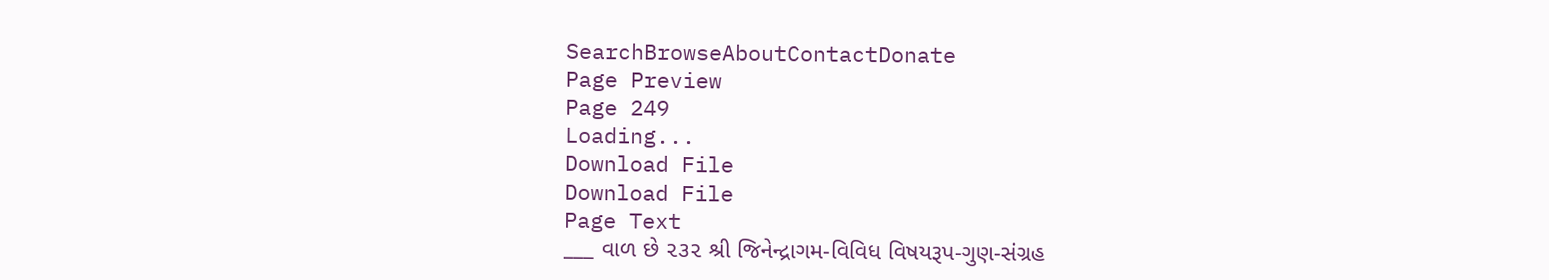SearchBrowseAboutContactDonate
Page Preview
Page 249
Loading...
Download File
Download File
Page Text
___ વાળ છે ૨૩૨ શ્રી જિનેન્દ્રાગમ-વિવિધ વિષયરૂપ-ગુણ-સંગ્રહ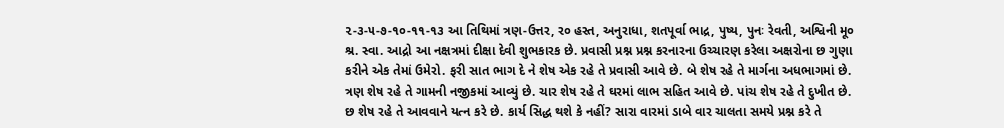૨-૩-૫-૭-૧૦-૧૧-૧૩ આ તિથિમાં ત્રણ-ઉત્તર, ર૦ હસ્ત, અનુરાધા, શતપૂર્વા ભાદ્ર, પુષ્ય, પુનઃ રેવતી, અશ્વિની મૂ૦ શ્ર. સ્વા. આદ્રો આ નક્ષત્રમાં દીક્ષા દેવી શુભકારક છે. પ્રવાસી પ્રશ્ન પ્રશ્ન કરનારના ઉચ્ચારણ કરેલા અક્ષરોના છ ગુણા કરીને એક તેમાં ઉમેરો. ફરી સાત ભાગ દે ને શેષ એક રહે તે પ્રવાસી આવે છે. બે શેષ રહે તે માર્ગના અધભાગમાં છે. ત્રણ શેષ રહે તે ગામની નજીકમાં આવ્યું છે. ચાર શેષ રહે તે ઘરમાં લાભ સહિત આવે છે. પાંચ શેષ રહે તે દુખીત છે. છ શેષ રહે તે આવવાને યત્ન કરે છે. કાર્ય સિદ્ધ થશે કે નહીં? સારા વારમાં ડાબે વાર ચાલતા સમયે પ્રશ્ન કરે તે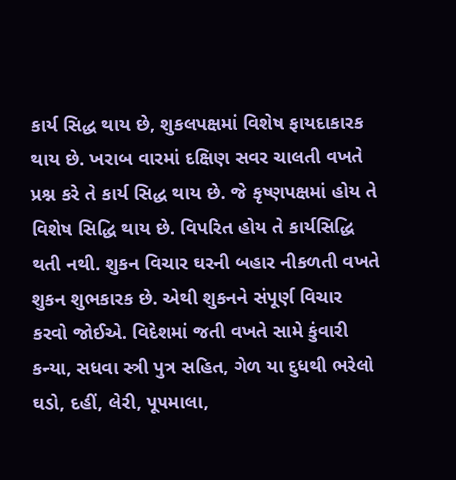કાર્ય સિદ્ધ થાય છે, શુકલપક્ષમાં વિશેષ ફાયદાકારક થાય છે. ખરાબ વારમાં દક્ષિણ સવર ચાલતી વખતે પ્રશ્ન કરે તે કાર્ય સિદ્ધ થાય છે. જે કૃષ્ણપક્ષમાં હોય તે વિશેષ સિદ્ધિ થાય છે. વિપરિત હોય તે કાર્યસિદ્ધિ થતી નથી. શુકન વિચાર ઘરની બહાર નીકળતી વખતે શુકન શુભકારક છે. એથી શુકનને સંપૂર્ણ વિચાર કરવો જોઈએ. વિદેશમાં જતી વખતે સામે કુંવારી કન્યા, સધવા સ્ત્રી પુત્ર સહિત, ગેળ યા દુધથી ભરેલો ઘડો, દહીં, લેરી, પૂ૫માલા,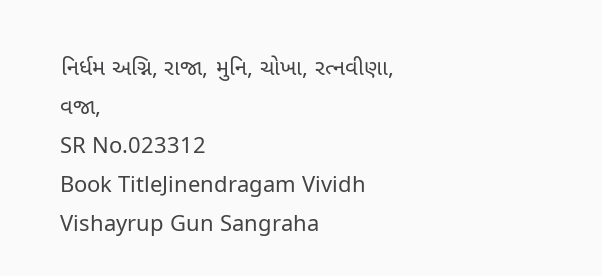નિર્ધમ અગ્નિ, રાજા, મુનિ, ચોખા, રત્નવીણા, વજા,
SR No.023312
Book TitleJinendragam Vividh Vishayrup Gun Sangraha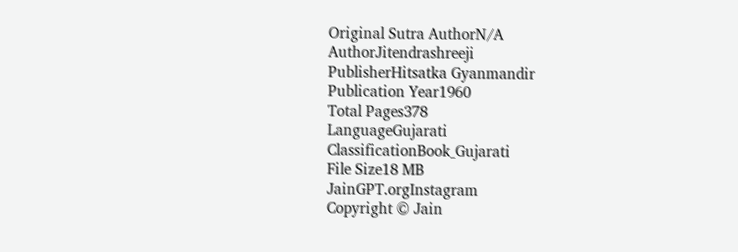Original Sutra AuthorN/A
AuthorJitendrashreeji
PublisherHitsatka Gyanmandir
Publication Year1960
Total Pages378
LanguageGujarati
ClassificationBook_Gujarati
File Size18 MB
JainGPT.orgInstagram
Copyright © Jain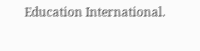Education International.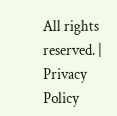All rights reserved. | Privacy Policy